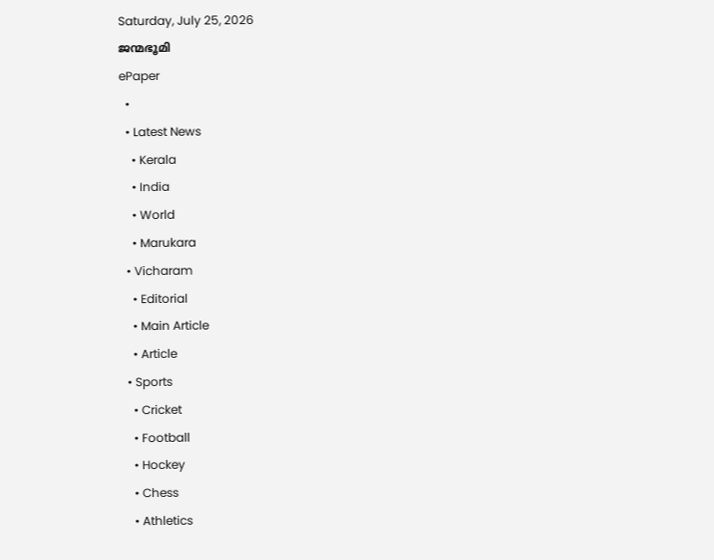Saturday, July 25, 2026
ജന്മഭൂമി
ePaper
  •
  • Latest News
    • Kerala
    • India
    • World
    • Marukara
  • Vicharam
    • Editorial
    • Main Article
    • Article
  • Sports
    • Cricket
    • Football
    • Hockey
    • Chess
    • Athletics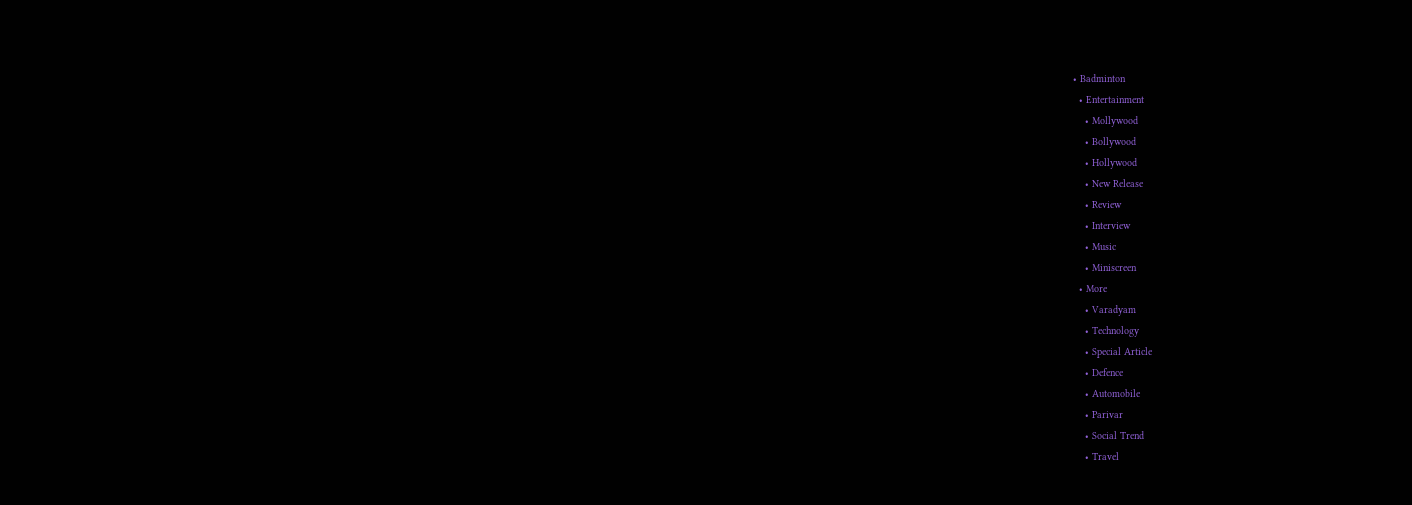• Badminton
  • Entertainment
    • Mollywood
    • Bollywood
    • Hollywood
    • New Release
    • Review
    • Interview
    • Music
    • Miniscreen
  • More
    • Varadyam
    • Technology
    • Special Article
    • Defence
    • Automobile
    • Parivar
    • Social Trend
    • Travel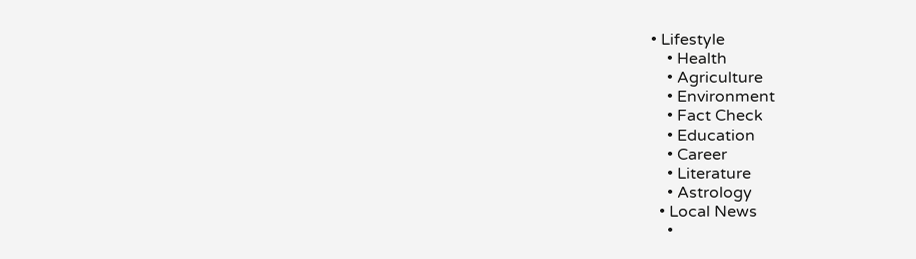• Lifestyle
    • Health
    • Agriculture
    • Environment
    • Fact Check
    • Education
    • Career
    • Literature
    • Astrology
  • Local News
    •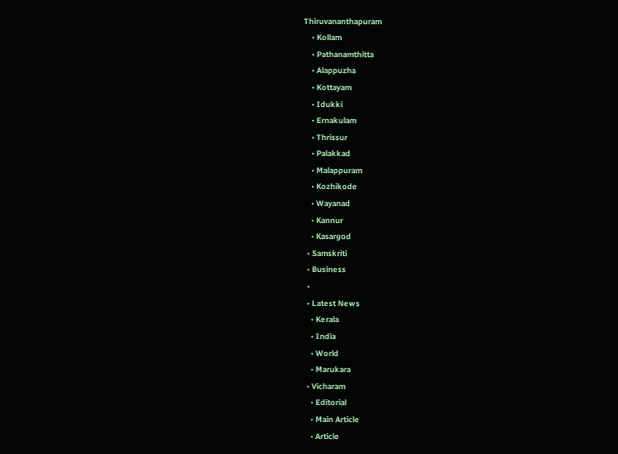Thiruvananthapuram
    • Kollam
    • Pathanamthitta
    • Alappuzha
    • Kottayam
    • Idukki
    • Ernakulam
    • Thrissur
    • Palakkad
    • Malappuram
    • Kozhikode
    • Wayanad
    • Kannur
    • Kasargod
  • Samskriti
  • Business
  •
  • Latest News
    • Kerala
    • India
    • World
    • Marukara
  • Vicharam
    • Editorial
    • Main Article
    • Article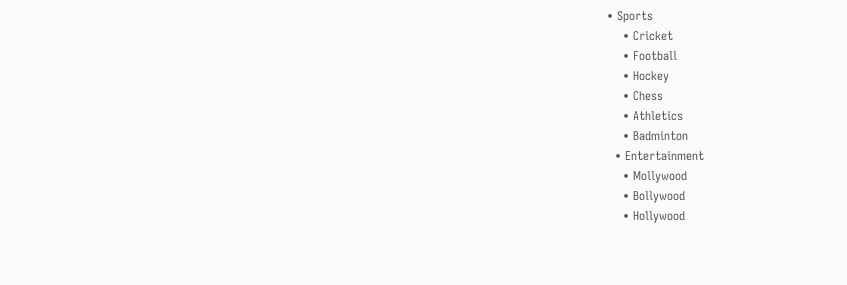• Sports
    • Cricket
    • Football
    • Hockey
    • Chess
    • Athletics
    • Badminton
  • Entertainment
    • Mollywood
    • Bollywood
    • Hollywood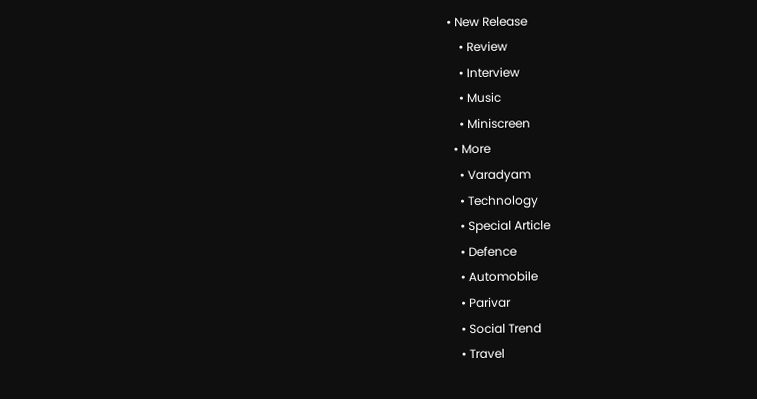• New Release
    • Review
    • Interview
    • Music
    • Miniscreen
  • More
    • Varadyam
    • Technology
    • Special Article
    • Defence
    • Automobile
    • Parivar
    • Social Trend
    • Travel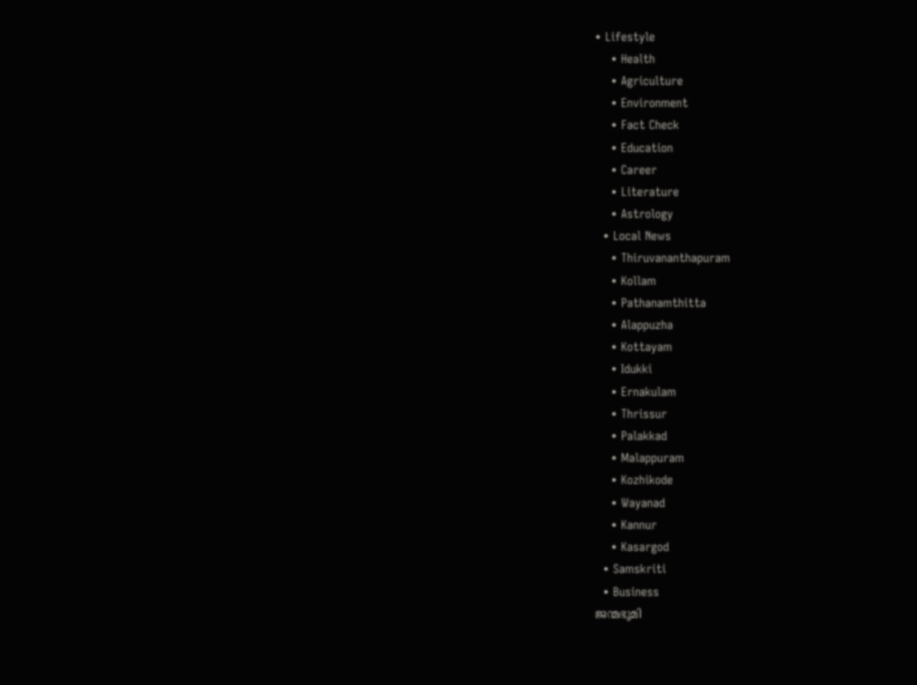• Lifestyle
    • Health
    • Agriculture
    • Environment
    • Fact Check
    • Education
    • Career
    • Literature
    • Astrology
  • Local News
    • Thiruvananthapuram
    • Kollam
    • Pathanamthitta
    • Alappuzha
    • Kottayam
    • Idukki
    • Ernakulam
    • Thrissur
    • Palakkad
    • Malappuram
    • Kozhikode
    • Wayanad
    • Kannur
    • Kasargod
  • Samskriti
  • Business
ജന്മഭൂമി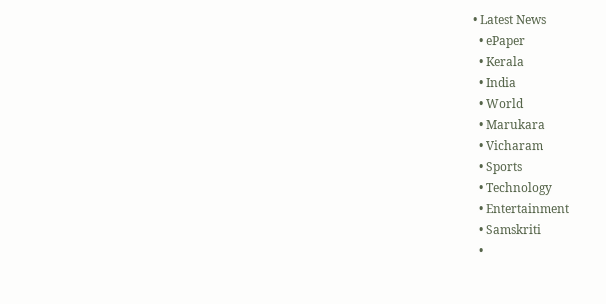• Latest News
  • ePaper
  • Kerala
  • India
  • World
  • Marukara
  • Vicharam
  • Sports
  • Technology
  • Entertainment
  • Samskriti
  •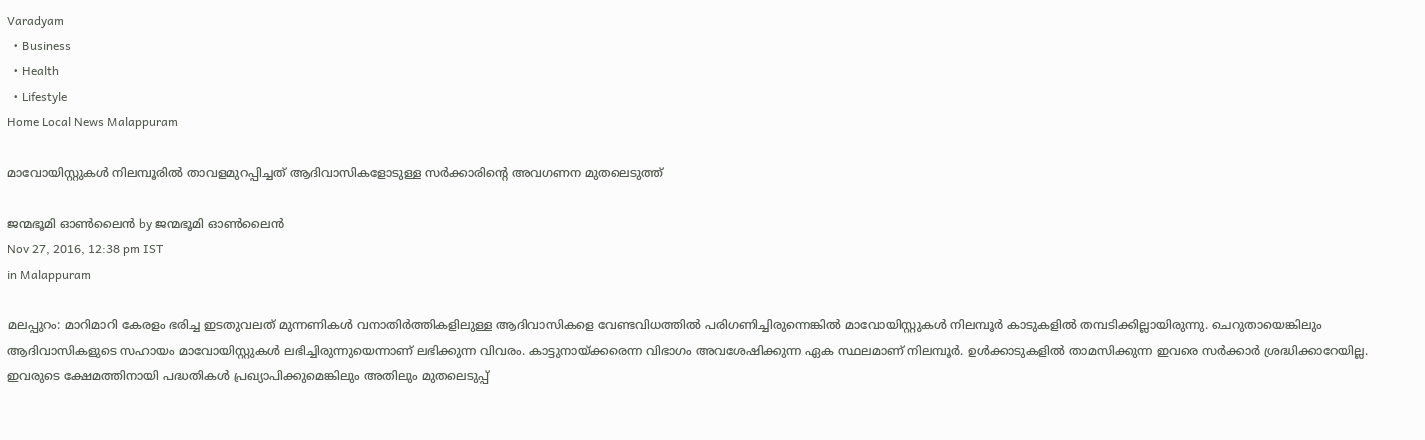Varadyam
  • Business
  • Health
  • Lifestyle
Home Local News Malappuram

മാവോയിസ്റ്റുകള്‍ നിലമ്പൂരില്‍ താവളമുറപ്പിച്ചത് ആദിവാസികളോടുള്ള സര്‍ക്കാരിന്റെ അവഗണന മുതലെടുത്ത്‌

ജന്മഭൂമി ഓണ്‍ലൈന്‍ by ജന്മഭൂമി ഓണ്‍ലൈന്‍
Nov 27, 2016, 12:38 pm IST
in Malappuram

മലപ്പുറം: മാറിമാറി കേരളം ഭരിച്ച ഇടതുവലത് മുന്നണികള്‍ വനാതിര്‍ത്തികളിലുള്ള ആദിവാസികളെ വേണ്ടവിധത്തില്‍ പരിഗണിച്ചിരുന്നെങ്കില്‍ മാവോയിസ്റ്റുകള്‍ നിലമ്പൂര്‍ കാടുകളില്‍ തമ്പടിക്കില്ലായിരുന്നു. ചെറുതായെങ്കിലും ആദിവാസികളുടെ സഹായം മാവോയിസ്റ്റുകള്‍ ലഭിച്ചിരുന്നുയെന്നാണ് ലഭിക്കുന്ന വിവരം. കാട്ടുനായ്‌ക്കരെന്ന വിഭാഗം അവശേഷിക്കുന്ന ഏക സ്ഥലമാണ് നിലമ്പൂര്‍. ഉള്‍ക്കാടുകളില്‍ താമസിക്കുന്ന ഇവരെ സര്‍ക്കാര്‍ ശ്രദ്ധിക്കാറേയില്ല. ഇവരുടെ ക്ഷേമത്തിനായി പദ്ധതികള്‍ പ്രഖ്യാപിക്കുമെങ്കിലും അതിലും മുതലെടുപ്പ്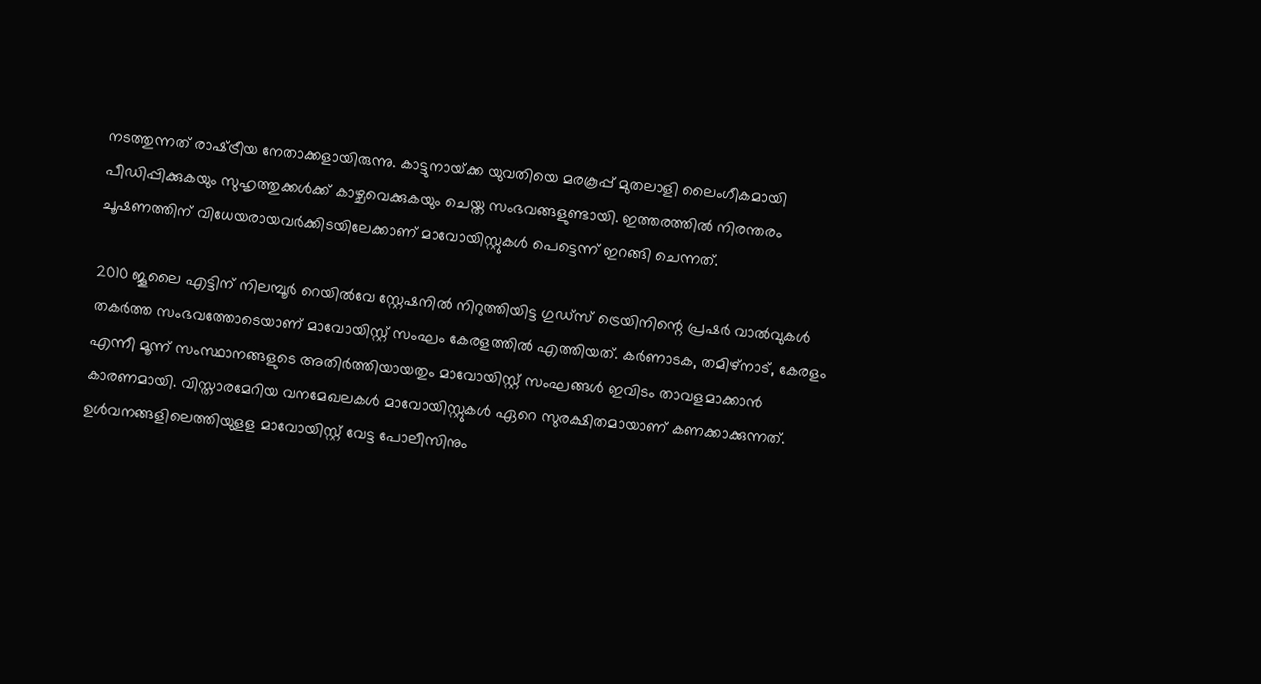നടത്തുന്നത് രാഷ്‌ട്രീയ നേതാക്കളായിരുന്നു. കാട്ടുനായ്‌ക്ക യുവതിയെ മരകൂപ്പ് മുതലാളി ലൈംഗീകമായി പീഡിപ്പിക്കുകയും സുഹൃത്തുക്കള്‍ക്ക് കാഴ്ചവെക്കുകയും ചെയ്ത സംഭവങ്ങളുണ്ടായി. ഇത്തരത്തില്‍ നിരന്തരം ചൂഷണത്തിന് വിധേയരായവര്‍ക്കിടയിലേക്കാണ് മാവോയിസ്റ്റുകള്‍ പെട്ടെന്ന് ഇറങ്ങി ചെന്നത്.

2010 ജൂലൈ എട്ടിന് നിലമ്പൂര്‍ റെയില്‍വേ സ്റ്റേഷനില്‍ നിറുത്തിയിട്ട ഗുഡ്സ് ട്രെയിനിന്റെ പ്രഷര്‍ വാല്‍വുകള്‍ തകര്‍ത്ത സംഭവത്തോടെയാണ് മാവോയിസ്റ്റ് സംഘം കേരളത്തില്‍ എത്തിയത്. കര്‍ണാടക, തമിഴ്നാട്, കേരളം എന്നീ മൂന്ന് സംസ്ഥാനങ്ങളുടെ അതിര്‍ത്തിയായതും മാവോയിസ്റ്റ് സംഘങ്ങള്‍ ഇവിടം താവളമാക്കാന്‍ കാരണമായി. വിസ്താരമേറിയ വനമേഖലകള്‍ മാവോയിസ്റ്റുകള്‍ ഏറെ സുരക്ഷിതമായാണ് കണക്കാക്കുന്നത്. ഉള്‍വനങ്ങളിലെത്തിയുളള മാവോയിസ്റ്റ് വേട്ട പോലീസിനും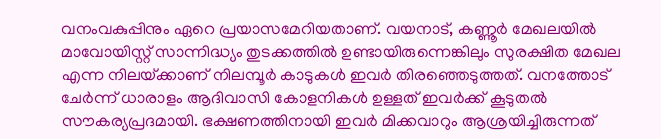വനംവകുപ്പിനും ഏറെ പ്രയാസമേറിയതാണ്. വയനാട്, കണ്ണൂര്‍ മേഖലയില്‍ മാവോയിസ്റ്റ് സാന്നിദ്ധ്യം തുടക്കത്തില്‍ ഉണ്ടായിരുന്നെങ്കിലും സുരക്ഷിത മേഖല എന്ന നിലയ്‌ക്കാണ് നിലമ്പൂര്‍ കാടുകള്‍ ഇവര്‍ തിരഞ്ഞെടുത്തത്. വനത്തോട് ചേര്‍ന്ന് ധാരാളം ആദിവാസി കോളനികള്‍ ഉള്ളത് ഇവര്‍ക്ക് കൂടുതല്‍ സൗകര്യപ്രദമായി. ഭക്ഷണത്തിനായി ഇവര്‍ മിക്കവാറും ആശ്രയിച്ചിരുന്നത്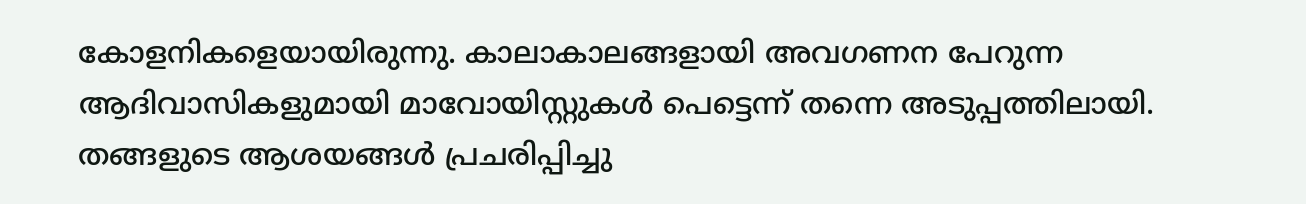കോളനികളെയായിരുന്നു. കാലാകാലങ്ങളായി അവഗണന പേറുന്ന ആദിവാസികളുമായി മാവോയിസ്റ്റുകള്‍ പെട്ടെന്ന് തന്നെ അടുപ്പത്തിലായി. തങ്ങളുടെ ആശയങ്ങള്‍ പ്രചരിപ്പിച്ചു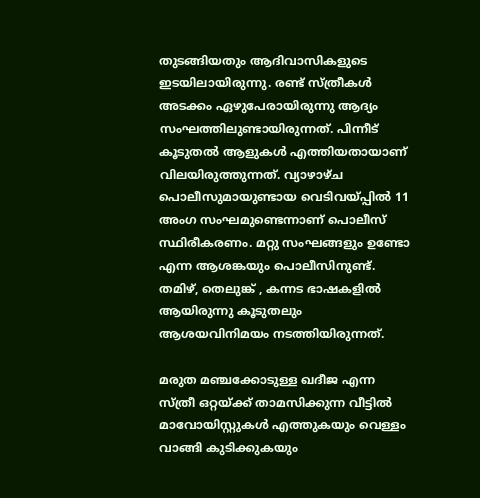തുടങ്ങിയതും ആദിവാസികളുടെ ഇടയിലായിരുന്നു. രണ്ട് സ്ത്രീകള്‍ അടക്കം ഏഴുപേരായിരുന്നു ആദ്യം സംഘത്തിലുണ്ടായിരുന്നത്. പിന്നീട് കൂടുതല്‍ ആളുകള്‍ എത്തിയതായാണ് വിലയിരുത്തുന്നത്. വ്യാഴാഴ്ച പൊലീസുമായുണ്ടായ വെടിവയ്‌പ്പില്‍ 11 അംഗ സംഘമുണ്ടെന്നാണ് പൊലീസ് സ്ഥിരീകരണം. മറ്റു സംഘങ്ങളും ഉണ്ടോ എന്ന ആശങ്കയും പൊലീസിനുണ്ട്. തമിഴ്, തെലുങ്ക് , കന്നട ഭാഷകളില്‍ ആയിരുന്നു കൂടുതലും ആശയവിനിമയം നടത്തിയിരുന്നത്.

മരുത മഞ്ചക്കോടുള്ള ഖദീജ എന്ന സ്ത്രീ ഒറ്റയ്‌ക്ക് താമസിക്കുന്ന വീട്ടില്‍ മാവോയിസ്റ്റുകള്‍ എത്തുകയും വെള്ളം വാങ്ങി കുടിക്കുകയും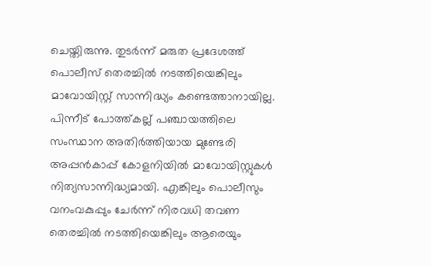ചെയ്തിരുന്നു. തുടര്‍ന്ന് മരുത പ്രദേശത്ത് പൊലീസ് തെരച്ചില്‍ നടത്തിയെങ്കിലും മാവോയിസ്റ്റ് സാന്നിദ്ധ്യം കണ്ടെത്താനായില്ല. പിന്നീട് പോത്ത്കല്ല് പഞ്ചായത്തിലെ സംസ്ഥാന അതിര്‍ത്തിയായ മുണ്ടേരി അപ്പന്‍കാപ്പ് കോളനിയില്‍ മാവോയിസ്റ്റുകള്‍ നിത്യസാന്നിദ്ധ്യമായി. എങ്കിലും പൊലീസും വനംവകുപ്പും ചേര്‍ന്ന് നിരവധി തവണ തെരച്ചില്‍ നടത്തിയെങ്കിലും ആരെയും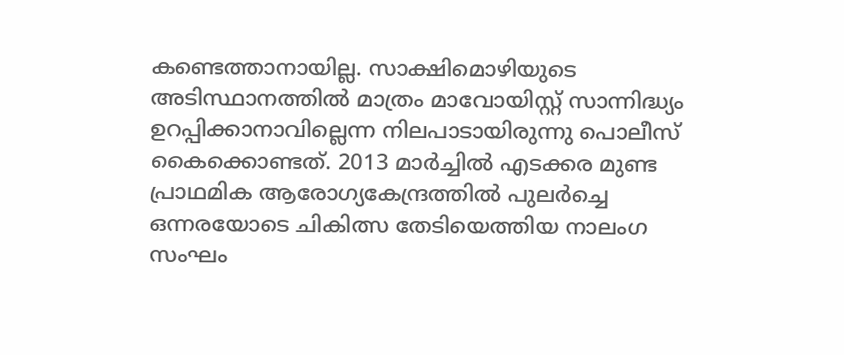കണ്ടെത്താനായില്ല. സാക്ഷിമൊഴിയുടെ അടിസ്ഥാനത്തില്‍ മാത്രം മാവോയിസ്റ്റ് സാന്നിദ്ധ്യം ഉറപ്പിക്കാനാവില്ലെന്ന നിലപാടായിരുന്നു പൊലീസ് കൈക്കൊണ്ടത്. 2013 മാര്‍ച്ചില്‍ എടക്കര മുണ്ട പ്രാഥമിക ആരോഗ്യകേന്ദ്രത്തില്‍ പുലര്‍ച്ചെ ഒന്നരയോടെ ചികിത്സ തേടിയെത്തിയ നാലംഗ സംഘം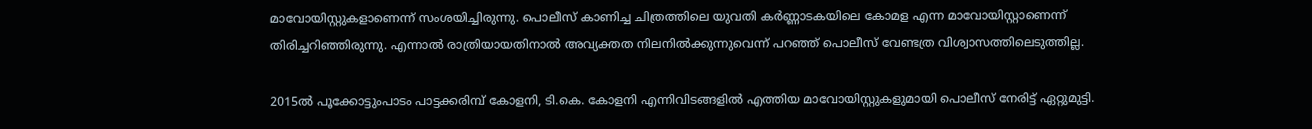മാവോയിസ്റ്റുകളാണെന്ന് സംശയിച്ചിരുന്നു. പൊലീസ് കാണിച്ച ചിത്രത്തിലെ യുവതി കര്‍ണ്ണാടകയിലെ കോമള എന്ന മാവോയിസ്റ്റാണെന്ന് തിരിച്ചറിഞ്ഞിരുന്നു. എന്നാല്‍ രാത്രിയായതിനാല്‍ അവ്യക്തത നിലനില്‍ക്കുന്നുവെന്ന് പറഞ്ഞ് പൊലീസ് വേണ്ടത്ര വിശ്വാസത്തിലെടുത്തില്ല.

2015ല്‍ പൂക്കോട്ടുംപാടം പാട്ടക്കരിമ്പ് കോളനി, ടി.കെ. കോളനി എന്നിവിടങ്ങളില്‍ എത്തിയ മാവോയിസ്റ്റുകളുമായി പൊലീസ് നേരിട്ട് ഏറ്റുമുട്ടി.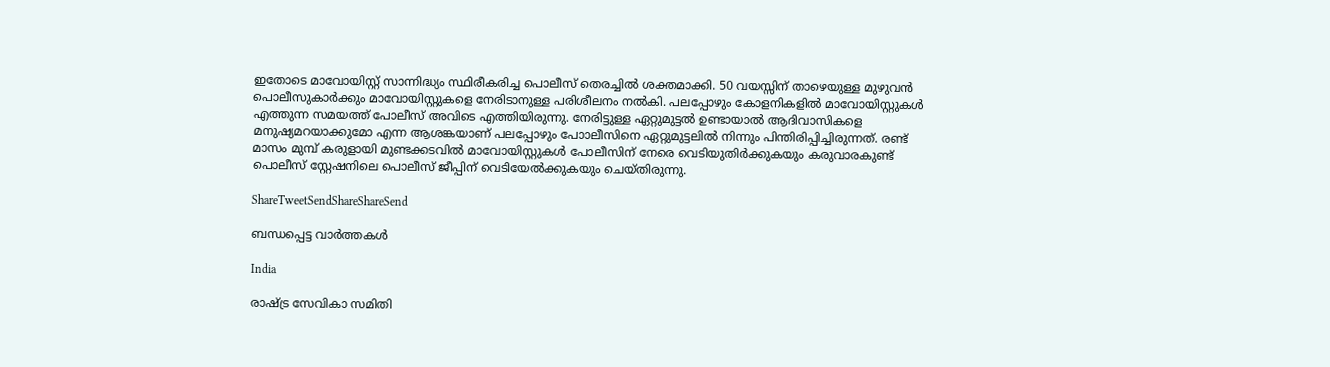ഇതോടെ മാവോയിസ്റ്റ് സാന്നിദ്ധ്യം സ്ഥിരീകരിച്ച പൊലീസ് തെരച്ചില്‍ ശക്തമാക്കി. 50 വയസ്സിന് താഴെയുള്ള മുഴുവന്‍ പൊലീസുകാര്‍ക്കും മാവോയിസ്റ്റുകളെ നേരിടാനുള്ള പരിശീലനം നല്‍കി. പലപ്പോഴും കോളനികളില്‍ മാവോയിസ്റ്റുകള്‍ എത്തുന്ന സമയത്ത് പോലീസ് അവിടെ എത്തിയിരുന്നു. നേരിട്ടുള്ള ഏറ്റുമുട്ടല്‍ ഉണ്ടായാല്‍ ആദിവാസികളെ മനുഷ്യമറയാക്കുമോ എന്ന ആശങ്കയാണ് പലപ്പോഴും പോാലീസിനെ ഏറ്റുമുട്ടലില്‍ നിന്നും പിന്തിരിപ്പിച്ചിരുന്നത്. രണ്ട് മാസം മുമ്പ് കരുളായി മുണ്ടക്കടവില്‍ മാവോയിസ്റ്റുകള്‍ പോലീസിന് നേരെ വെടിയുതിര്‍ക്കുകയും കരുവാരകുണ്ട് പൊലീസ് സ്റ്റേഷനിലെ പൊലീസ് ജീപ്പിന് വെടിയേല്‍ക്കുകയും ചെയ്തിരുന്നു.

ShareTweetSendShareShareSend

ബന്ധപ്പെട്ട വാര്‍ത്തകള്‍

India

രാഷ്‌ട്ര സേവികാ സമിതി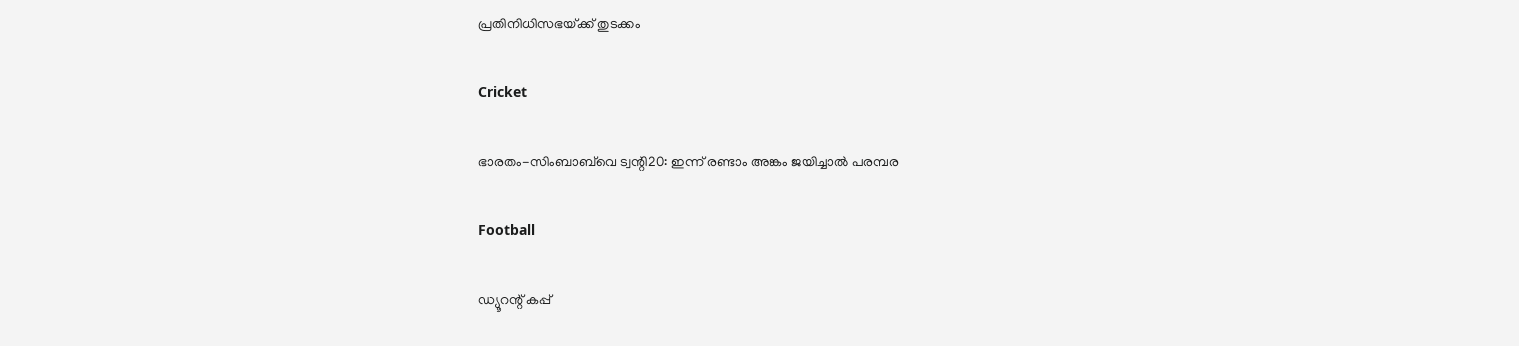പ്രതിനിധിസഭയ്‌ക്ക് തുടക്കം

Cricket

ഭാരതം-സിംബാബ്‌വെ ട്വന്റി20: ഇന്ന് രണ്ടാം അങ്കം ജയിച്ചാല്‍ പരമ്പര

Football

ഡ്യൂറന്റ് കപ്പ്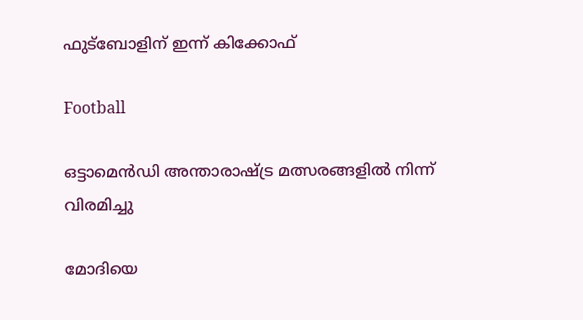ഫുട്‌ബോളിന് ഇന്ന് കിക്കോഫ്

Football

ഒട്ടാമെന്‍ഡി അന്താരാഷ്‌ട്ര മത്സരങ്ങളില്‍ നിന്ന് വിരമിച്ചു

മോദിയെ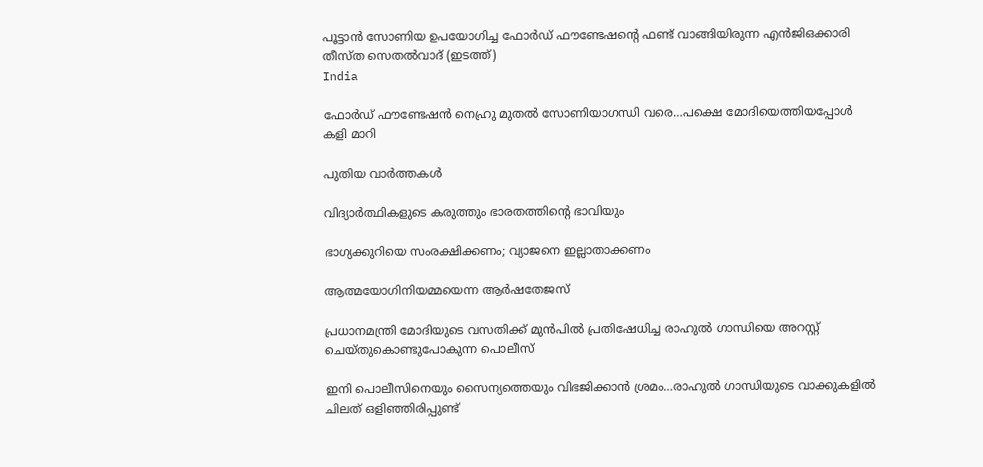പൂട്ടാന്‍ സോണിയ ഉപയോഗിച്ച ഫോര്‍ഡ് ഫൗണ്ടേഷന്‍റെ ഫണ്ട് വാങ്ങിയിരുന്ന എന്‍ജിഒക്കാരി തീസ്ത സെതല്‍വാദ് (ഇടത്ത്)
India

ഫോര്‍ഡ് ഫൗണ്ടേഷന്‍ നെഹ്രു മുതല്‍ സോണിയാഗന്ധി വരെ…പക്ഷെ മോദിയെത്തിയപ്പോള്‍ കളി മാറി

പുതിയ വാര്‍ത്തകള്‍

വിദ്യാര്‍ത്ഥികളുടെ കരുത്തും ഭാരതത്തിന്റെ ഭാവിയും

ഭാഗ്യക്കുറിയെ സംരക്ഷിക്കണം; വ്യാജനെ ഇല്ലാതാക്കണം

ആത്മയോഗിനിയമ്മയെന്ന ആര്‍ഷതേജസ്

പ്രധാനമന്ത്രി മോദിയുടെ വസതിക്ക് മുന്‍പില്‍ പ്രതിഷേധിച്ച രാഹുല്‍ ഗാന്ധിയെ അറസ്റ്റ് ചെയ്തുകൊണ്ടുപോകുന്ന പൊലീസ്

ഇനി പൊലീസിനെയും സൈന്യത്തെയും വിഭജിക്കാന്‍ ശ്രമം…രാഹുല്‍ ഗാന്ധിയുടെ വാക്കുകളില്‍ ചിലത് ഒളിഞ്ഞിരിപ്പുണ്ട്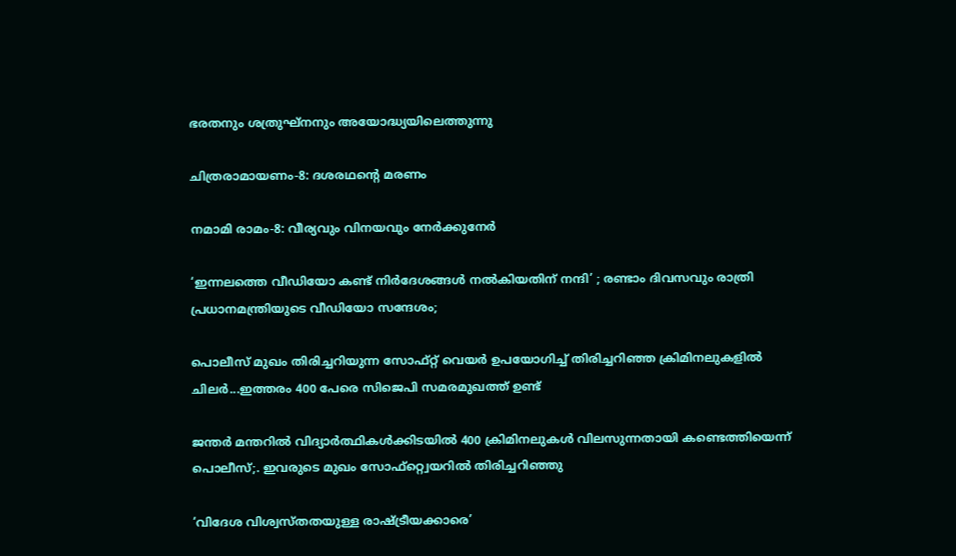ഭരതനും ശത്രുഘ്‌നനും അയോദ്ധ്യയിലെത്തുന്നു

ചിത്രരാമായണം-8: ദശരഥന്റെ മരണം

നമാമി രാമം-8: വീര്യവും വിനയവും നേര്‍ക്കുനേര്‍

‘ഇന്നലത്തെ വീഡിയോ കണ്ട് നിർദേശങ്ങൾ നൽകിയതിന് നന്ദി’ ; രണ്ടാം ദിവസവും രാത്രി പ്രധാനമന്ത്രിയുടെ വീഡിയോ സന്ദേശം;

പൊലീസ് മുഖം തിരിച്ചറിയുന്ന സോഫ്റ്റ് വെയര്‍ ഉപയോഗിച്ച് തിരിച്ചറിഞ്ഞ ക്രിമിനലുകളില്‍ ചിലര്‍...ഇത്തരം 400 പേരെ സിജെപി സമരമുഖത്ത് ഉണ്ട്

ജന്തര്‍ മന്തറില്‍ വിദ്യാര്‍ത്ഥികള്‍ക്കിടയില്‍ 400 ക്രിമിനലുകള്‍ വിലസുന്നതായി കണ്ടെത്തിയെന്ന് പൊലീസ്;. ഇവരുടെ മുഖം സോഫ്റ്റ്വെയറില്‍ തിരിച്ചറിഞ്ഞു

‘വിദേശ വിശ്വസ്തതയുള്ള രാഷ്‌ട്രീയക്കാരെ’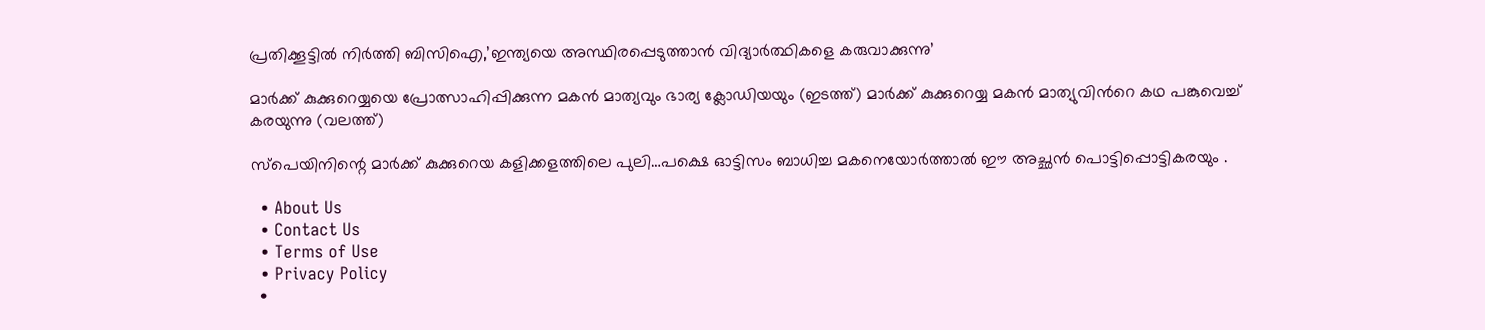പ്രതിക്കൂട്ടില്‍ നിര്‍ത്തി ബിസിഐ,’ഇന്ത്യയെ അസ്ഥിരപ്പെടുത്താന്‍ വിദ്യാര്‍ത്ഥികളെ കരുവാക്കുന്നു’

മാര്‍ക്ക് കുക്കുറെയ്യയെ പ്രോത്സാഹിപ്പിക്കുന്ന മകന്‍ മാത്യവും ഭാര്യ ക്ലോഡിയയും (ഇടത്ത്) മാര്‍ക്ക് കുക്കുറെയ്യ മകന്‍ മാത്യുവിന്‍റെ കഥ പങ്കുവെച്ച് കരയുന്നു (വലത്ത്)

സ്പെയിനിന്റെ മാര്‍ക്ക് കുക്കുറെയ കളിക്കളത്തിലെ പുലി…പക്ഷെ ഓട്ടിസം ബാധിച്ച മകനെയോര്‍ത്താല്‍ ഈ അച്ഛന്‍ പൊട്ടിപ്പൊട്ടികരയും .

  • About Us
  • Contact Us
  • Terms of Use
  • Privacy Policy
  •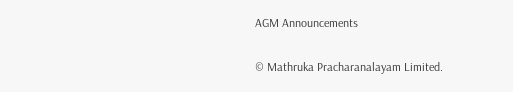AGM Announcements

© Mathruka Pracharanalayam Limited.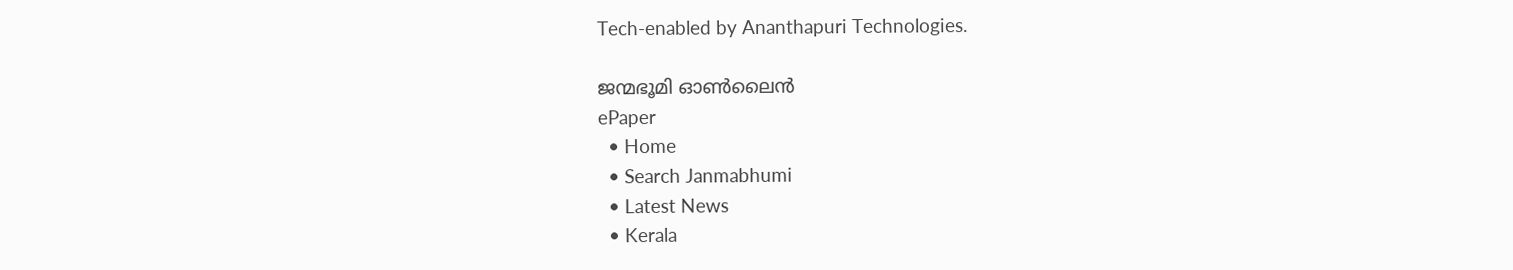Tech-enabled by Ananthapuri Technologies.

ജന്മഭൂമി ഓണ്‍ലൈന്‍
ePaper
  • Home
  • Search Janmabhumi
  • Latest News
  • Kerala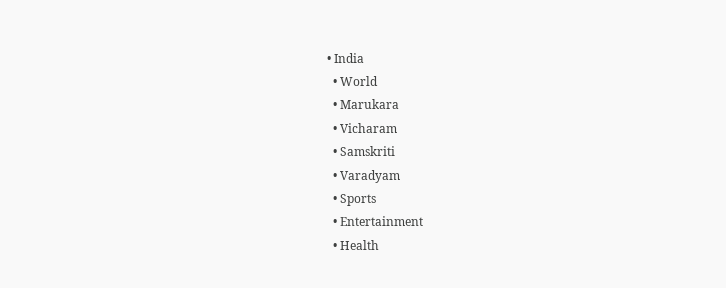• India
  • World
  • Marukara
  • Vicharam
  • Samskriti
  • Varadyam
  • Sports
  • Entertainment
  • Health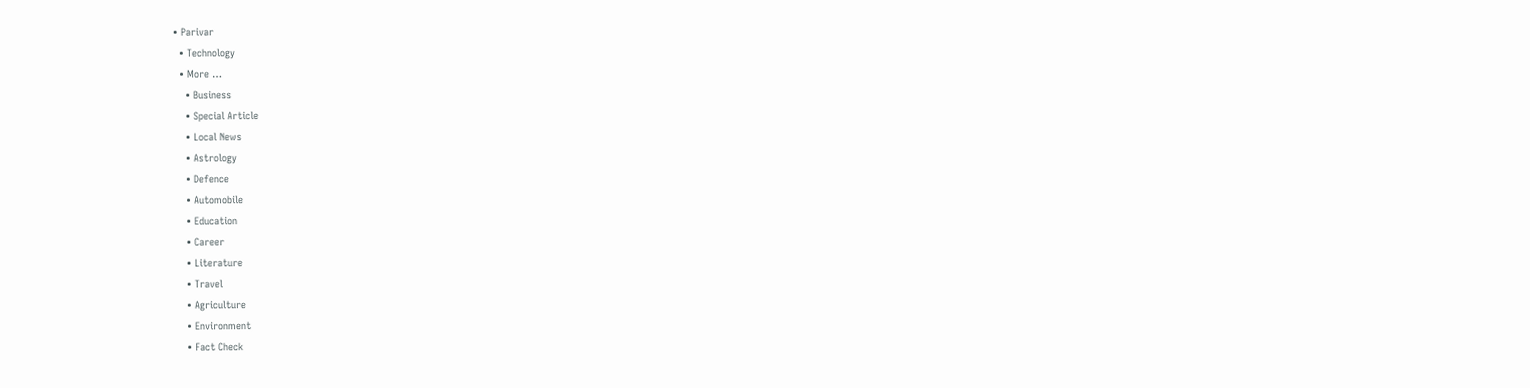• Parivar
  • Technology
  • More …
    • Business
    • Special Article
    • Local News
    • Astrology
    • Defence
    • Automobile
    • Education
    • Career
    • Literature
    • Travel
    • Agriculture
    • Environment
    • Fact Check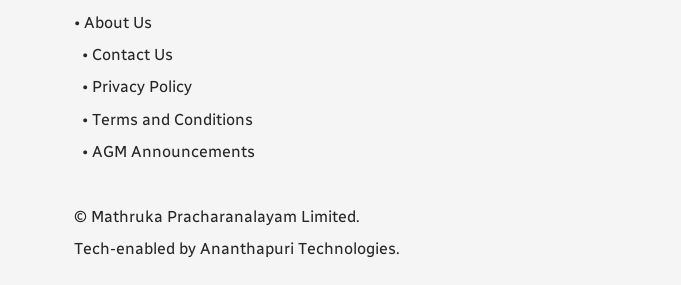• About Us
  • Contact Us
  • Privacy Policy
  • Terms and Conditions
  • AGM Announcements

© Mathruka Pracharanalayam Limited.
Tech-enabled by Ananthapuri Technologies.